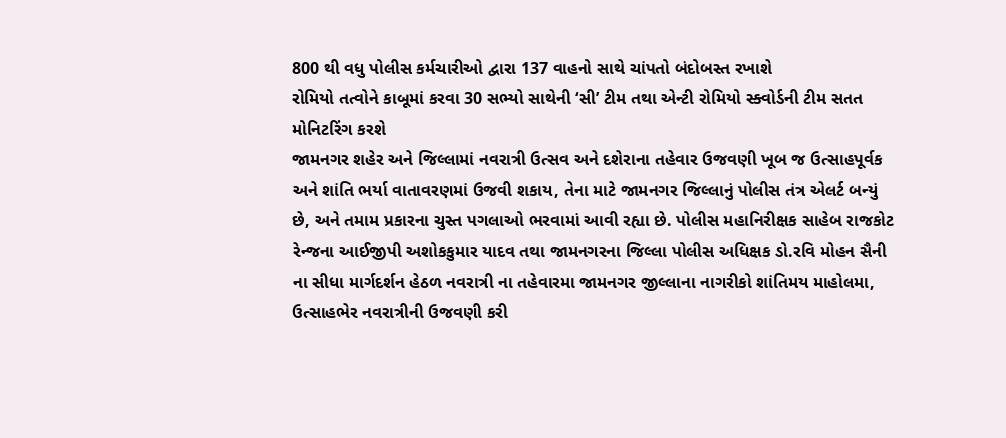800 થી વધુ પોલીસ કર્મચારીઓ દ્વારા 137 વાહનો સાથે ચાંપતો બંદોબસ્ત રખાશે
રોમિયો તત્વોને કાબૂમાં કરવા 30 સભ્યો સાથેની ‘સી’ ટીમ તથા એન્ટી રોમિયો સ્ક્વોર્ડની ટીમ સતત મોનિટરિંગ કરશે
જામનગર શહેર અને જિલ્લામાં નવરાત્રી ઉત્સવ અને દશેરાના તહેવાર ઉજવણી ખૂબ જ ઉત્સાહપૂર્વક અને શાંતિ ભર્યા વાતાવરણમાં ઉજવી શકાય, તેના માટે જામનગર જિલ્લાનું પોલીસ તંત્ર એલર્ટ બન્યું છે, અને તમામ પ્રકારના ચુસ્ત પગલાઓ ભરવામાં આવી રહ્યા છે. પોલીસ મહાનિરીક્ષક સાહેબ રાજકોટ રેન્જના આઈજીપી અશોકકુમાર યાદવ તથા જામનગરના જિલ્લા પોલીસ અધિક્ષક ડો.રવિ મોહન સૈની ના સીધા માર્ગદર્શન હેઠળ નવરાત્રી ના તહેવારમા જામનગર જીલ્લાના નાગરીકો શાંતિમય માહોલમા, ઉત્સાહભેર નવરાત્રીની ઉજવણી કરી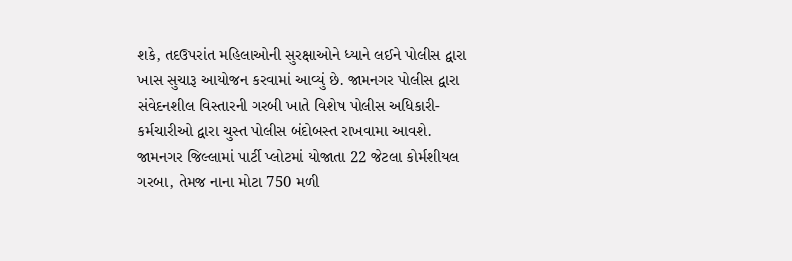શકે, તદઉપરાંત મહિલાઓની સુરક્ષાઓને ધ્યાને લઈને પોલીસ દ્વારા ખાસ સુચારૂ આયોજન કરવામાં આવ્યું છે. જામનગર પોલીસ દ્વારા સંવેદનશીલ વિસ્તારની ગરબી ખાતે વિશેષ પોલીસ અધિકારી-કર્મચારીઓ દ્વારા ચુસ્ત પોલીસ બંદોબસ્ત રાખવામા આવશે.
જામનગર જિલ્લામાં પાર્ટી પ્લોટમાં યોજાતા 22 જેટલા કોર્મશીયલ ગરબા, તેમજ નાના મોટા 750 મળી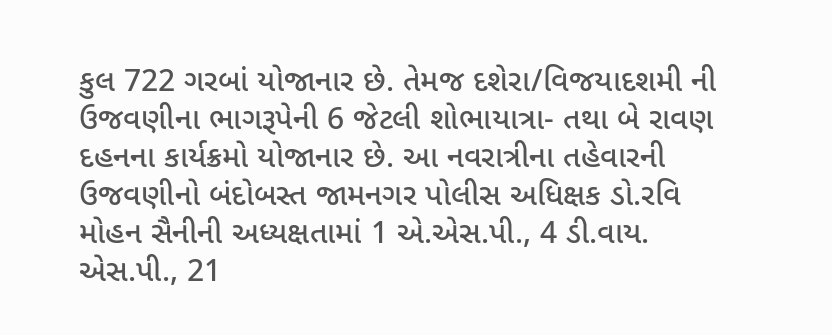કુલ 722 ગરબાં યોજાનાર છે. તેમજ દશેરા/વિજયાદશમી ની ઉજવણીના ભાગરૂપેની 6 જેટલી શોભાયાત્રા- તથા બે રાવણ દહનના કાર્યક્રમો યોજાનાર છે. આ નવરાત્રીના તહેવારની ઉજવણીનો બંદોબસ્ત જામનગર પોલીસ અધિક્ષક ડો.રવિ મોહન સૈનીની અધ્યક્ષતામાં 1 એ.એસ.પી., 4 ડી.વાય. એસ.પી., 21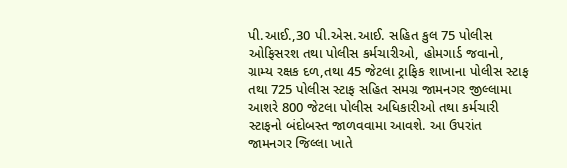પી.આઈ.,30 પી.એસ.આઈ. સહિત કુલ 75 પોલીસ ઓફિસરશ તથા પોલીસ કર્મચારીઓ, હોમગાર્ડ જવાનો, ગ્રામ્ય રક્ષક દળ,તથા 45 જેટલા ટ્રાફિક શાખાના પોલીસ સ્ટાફ તથા 725 પોલીસ સ્ટાફ સહિત સમગ્ર જામનગર જીલ્લામા આશરે 800 જેટલા પોલીસ અધિકારીઓ તથા કર્મચારી સ્ટાફનો બંદોબસ્ત જાળવવામા આવશે. આ ઉપરાંત જામનગર જિલ્લા ખાતે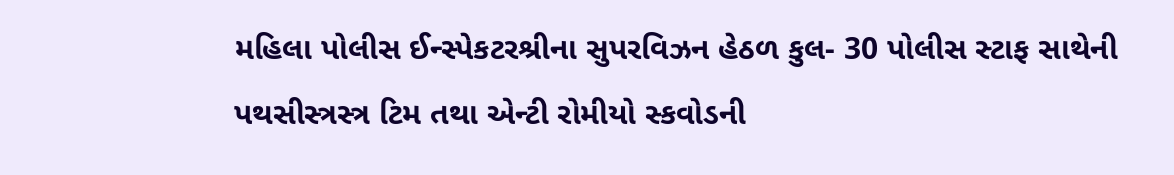મહિલા પોલીસ ઈન્સ્પેકટરશ્રીના સુપરવિઝન હેઠળ કુલ- 30 પોલીસ સ્ટાફ સાથેની પથસીસ્ત્રસ્ત્ર ટિમ તથા એન્ટી રોમીયો સ્કવોડની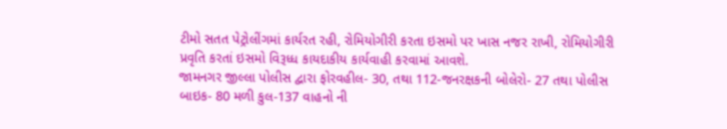ટીમો સતત પેટ્રોલીંગમાં કાર્યરત રહી, રોમિયોગીરી કરતા ઇસમો પર ખાસ નજર રાખી, રોમિયોગીરી પ્રવૃતિ કરતાં ઇસમો વિરૂધ્ધ કાયદાકીય કાર્યવાહી કરવામાં આવશે.
જામનગર જીલ્લા પોલીસ દ્વારા ફોરવહીલ- 30, તથા 112-જનરક્ષકની બોલેરો- 27 તથા પોલીસ બાઇક- 80 મળી કુલ-137 વાહનો ની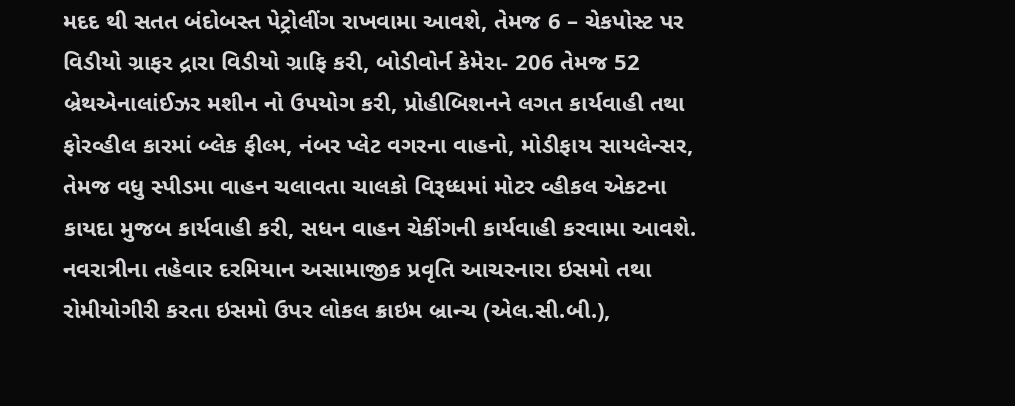મદદ થી સતત બંદોબસ્ત પેટ્રોલીંગ રાખવામા આવશે, તેમજ 6 – ચેકપોસ્ટ પર વિડીયો ગ્રાફર દ્રારા વિડીયો ગ્રાફિ કરી, બોડીવોર્ન કેમેરા- 206 તેમજ 52 બ્રેથએનાલાંઈઝર મશીન નો ઉપયોગ કરી, પ્રોહીબિશનને લગત કાર્યવાહી તથા ફોરવ્હીલ કારમાં બ્લેક ફીલ્મ, નંબર પ્લેટ વગરના વાહનો, મોડીફાય સાયલેન્સર, તેમજ વધુ સ્પીડમા વાહન ચલાવતા ચાલકો વિરૂધ્ધમાં મોટર વ્હીકલ એકટના કાયદા મુજબ કાર્યવાહી કરી, સધન વાહન ચેકીંગની કાર્યવાહી કરવામા આવશે.
નવરાત્રીના તહેવાર દરમિયાન અસામાજીક પ્રવૃતિ આચરનારા ઇસમો તથા રોમીયોગીરી કરતા ઇસમો ઉપર લોકલ ક્રાઇમ બ્રાન્ચ (એલ.સી.બી.),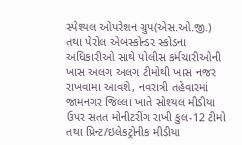સ્પેશ્યલ ઓપરેશન ગ્રુપ(એસ.ઓ.જી.) તથા પેરોલ એબસ્કોન્ડર સ્કોડના અધિકારીઓ સાથે પોલીસ કર્મચારીઓની ખાસ અલગ અલગ ટીમોથી ખાસ નજર રાખવામા આવશે, નવરાત્રી તહેવારમાં જામનગર જિલ્લા ખાતે સોશ્યલ મીડીયા ઉપર સતત મોનીટરીંગ રાખી કુલ-12 ટીમો તથા પ્રિન્ટ/ઇલેકટ્રોનીક મીડીયા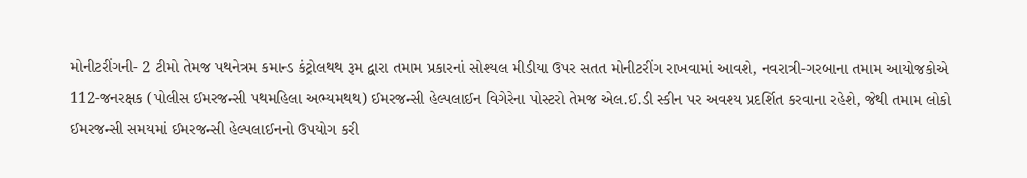મોનીટરીંગની- 2 ટીમો તેમજ પથનેત્રમ કમાન્ડ કંટ્રોલથથ રૂમ દ્વારા તમામ પ્રકારનાં સોશ્યલ મીડીયા ઉપર સતત મોનીટરીંગ રાખવામાં આવશે, નવરાત્રી-ગરબાના તમામ આયોજકોએ 112-જનરક્ષક (પોલીસ ઈમરજન્સી પથમહિલા અભ્યમથથ) ઈમરજન્સી હેલ્પલાઈન વિગેરેના પોસ્ટરો તેમજ એલ.ઈ.ડી સ્કીન પર અવશ્ય પ્રદર્શિત કરવાના રહેશે, જેથી તમામ લોકો ઈમરજન્સી સમયમાં ઈમરજન્સી હેલ્પલાઈનનો ઉપયોગ કરી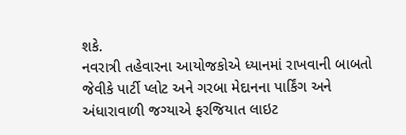શકે.
નવરાત્રી તહેવારના આયોજકોએ ધ્યાનમાં રાખવાની બાબતો જેવીકે પાર્ટી પ્લોટ અને ગરબા મેદાનના પાર્કિંગ અને અંધારાવાળી જગ્યાએ ફરજિયાત લાઇટ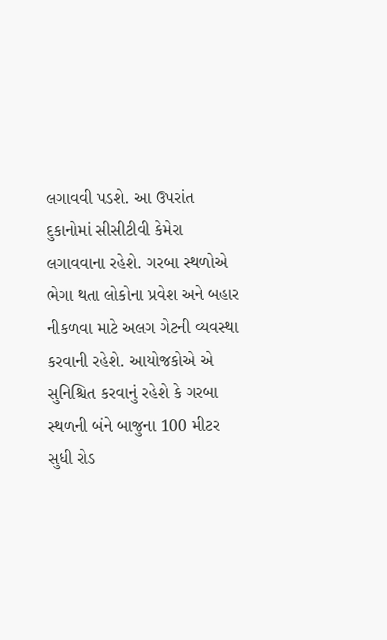લગાવવી પડશે. આ ઉપરાંત દુકાનોમાં સીસીટીવી કેમેરા લગાવવાના રહેશે. ગરબા સ્થળોએ ભેગા થતા લોકોના પ્રવેશ અને બહાર નીકળવા માટે અલગ ગેટની વ્યવસ્થા કરવાની રહેશે. આયોજકોએ એ સુનિશ્ચિત કરવાનું રહેશે કે ગરબા સ્થળની બંને બાજુના 100 મીટર સુધી રોડ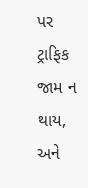પર ટ્રાફિક જામ ન થાય, અને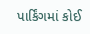પાર્કિંગમાં કોઈ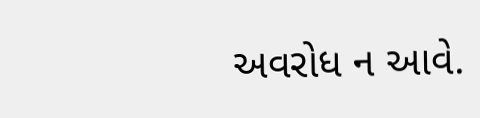અવરોધ ન આવે.